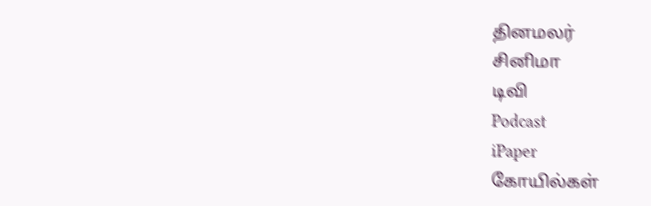தினமலர்
சினிமா
டிவி
Podcast
iPaper
கோயில்கள்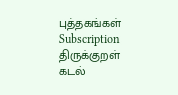புத்தகங்கள்
Subscription
திருக்குறள்
கடல்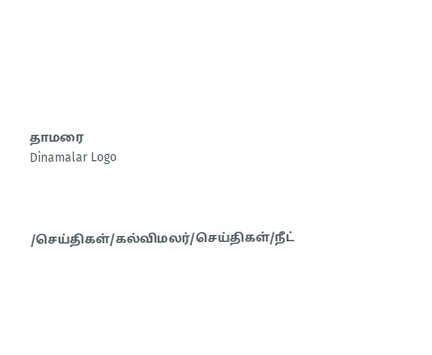தாமரை
Dinamalar Logo



/செய்திகள்/கல்விமலர்/செய்திகள்/நீட்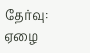தேர்வு: ஏழை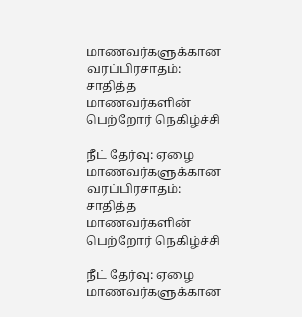மாணவர்களுக்கான வரப்பிரசாதம்: சாதித்த மாணவர்களின் பெற்றோர் நெகிழ்ச்சி

நீட் தேர்வு: ஏழை மாணவர்களுக்கான வரப்பிரசாதம்: சாதித்த மாணவர்களின் பெற்றோர் நெகிழ்ச்சி

நீட் தேர்வு: ஏழை மாணவர்களுக்கான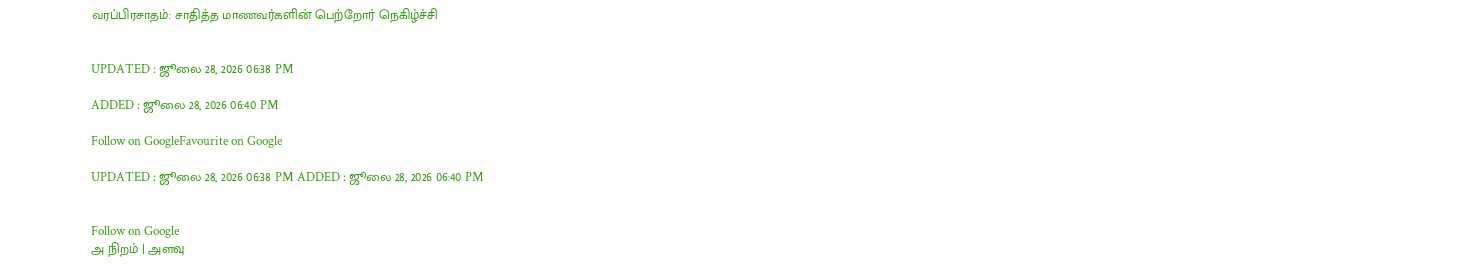வரப்பிரசாதம்: சாதித்த மாணவர்களின் பெற்றோர் நெகிழ்ச்சி


UPDATED : ஜூலை 28, 2026 06:38 PM

ADDED : ஜூலை 28, 2026 06:40 PM

Follow on GoogleFavourite on Google

UPDATED : ஜூலை 28, 2026 06:38 PM ADDED : ஜூலை 28, 2026 06:40 PM


Follow on Google
அ நிறம் | அளவு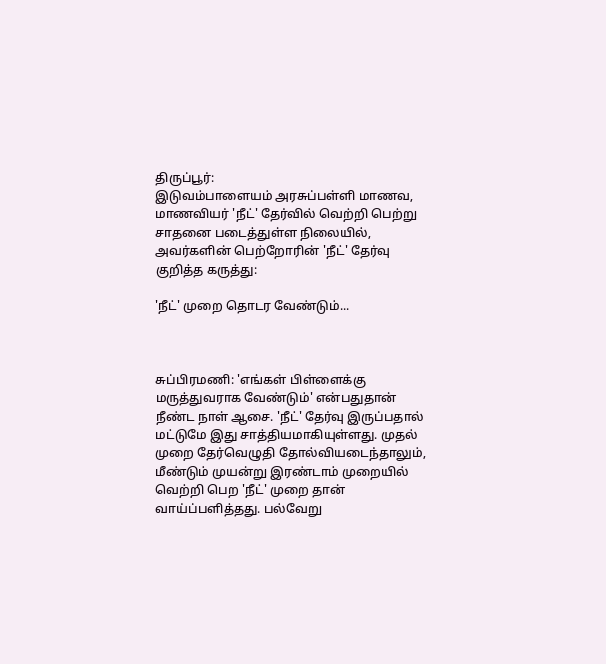திருப்பூர்:
இடுவம்பாளையம் அரசுப்பள்ளி மாணவ, மாணவியர் 'நீட்' தேர்வில் வெற்றி பெற்று சாதனை படைத்துள்ள நிலையில், அவர்களின் பெற்றோரின் 'நீட்' தேர்வு குறித்த கருத்து:

'நீட்' முறை தொடர வேண்டும்...



சுப்பிரமணி: 'எங்கள் பிள்ளைக்கு மருத்துவராக வேண்டும்' என்பதுதான் நீண்ட நாள் ஆசை. 'நீட்' தேர்வு இருப்பதால் மட்டுமே இது சாத்தியமாகியுள்ளது. முதல் முறை தேர்வெழுதி தோல்வியடைந்தாலும், மீண்டும் முயன்று இரண்டாம் முறையில் வெற்றி பெற 'நீட்' முறை தான் வாய்ப்பளித்தது. பல்வேறு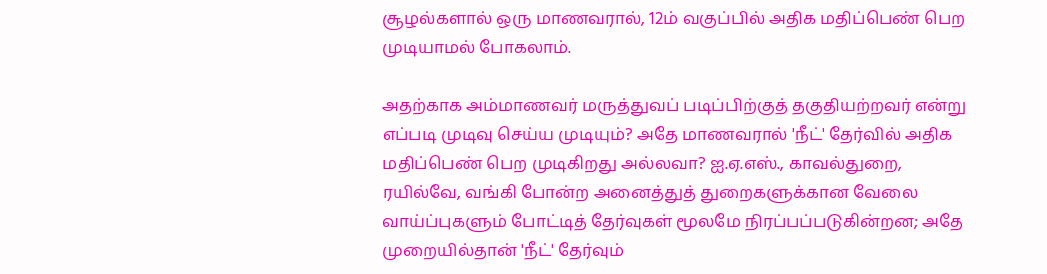சூழல்களால் ஒரு மாணவரால், 12ம் வகுப்பில் அதிக மதிப்பெண் பெற முடியாமல் போகலாம்.

அதற்காக அம்மாணவர் மருத்துவப் படிப்பிற்குத் தகுதியற்றவர் என்று எப்படி முடிவு செய்ய முடியும்? அதே மாணவரால் 'நீட்' தேர்வில் அதிக மதிப்பெண் பெற முடிகிறது அல்லவா? ஐ.ஏ.எஸ்., காவல்துறை, ரயில்வே, வங்கி போன்ற அனைத்துத் துறைகளுக்கான வேலை வாய்ப்புகளும் போட்டித் தேர்வுகள் மூலமே நிரப்பப்படுகின்றன; அதே முறையில்தான் 'நீட்' தேர்வும்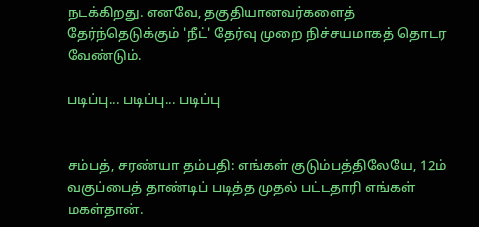நடக்கிறது. எனவே, தகுதியானவர்களைத் தேர்ந்தெடுக்கும் 'நீட்' தேர்வு முறை நிச்சயமாகத் தொடர வேண்டும்.

படிப்பு... படிப்பு... படிப்பு


சம்பத், சரண்யா தம்பதி: எங்கள் குடும்பத்திலேயே, 12ம் வகுப்பைத் தாண்டிப் படித்த முதல் பட்டதாரி எங்கள் மகள்தான்.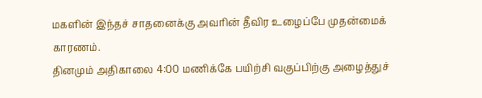மகளின் இந்தச் சாதனைக்கு அவரின் தீவிர உழைப்பே முதன்மைக் காரணம்.
தினமும் அதிகாலை 4:00 மணிக்கே பயிற்சி வகுப்பிற்கு அழைத்துச்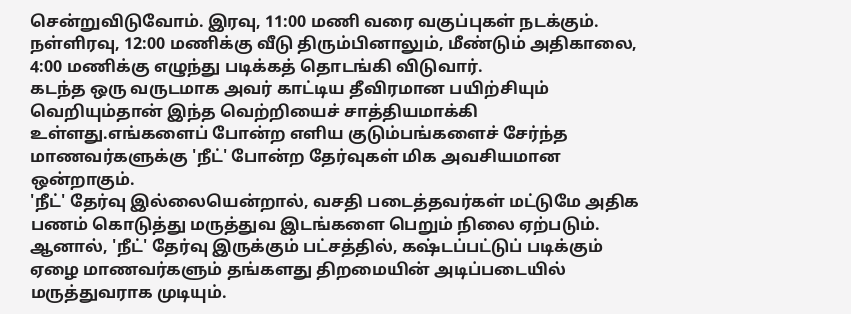சென்றுவிடுவோம். இரவு, 11:00 மணி வரை வகுப்புகள் நடக்கும். நள்ளிரவு, 12:00 மணிக்கு வீடு திரும்பினாலும், மீண்டும் அதிகாலை, 4:00 மணிக்கு எழுந்து படிக்கத் தொடங்கி விடுவார்.
கடந்த ஒரு வருடமாக அவர் காட்டிய தீவிரமான பயிற்சியும் வெறியும்தான் இந்த வெற்றியைச் சாத்தியமாக்கி உள்ளது.எங்களைப் போன்ற எளிய குடும்பங்களைச் சேர்ந்த மாணவர்களுக்கு 'நீட்' போன்ற தேர்வுகள் மிக அவசியமான ஒன்றாகும்.
'நீட்' தேர்வு இல்லையென்றால், வசதி படைத்தவர்கள் மட்டுமே அதிக பணம் கொடுத்து மருத்துவ இடங்களை பெறும் நிலை ஏற்படும். ஆனால், 'நீட்' தேர்வு இருக்கும் பட்சத்தில், கஷ்டப்பட்டுப் படிக்கும் ஏழை மாணவர்களும் தங்களது திறமையின் அடிப்படையில் மருத்துவராக முடியும்.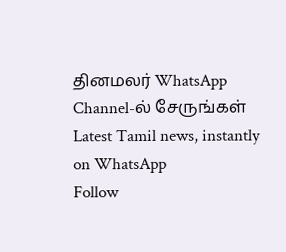தினமலர் WhatsApp Channel-ல் சேருங்கள்
Latest Tamil news, instantly on WhatsApp
Follow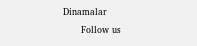Dinamalar
      Follow us